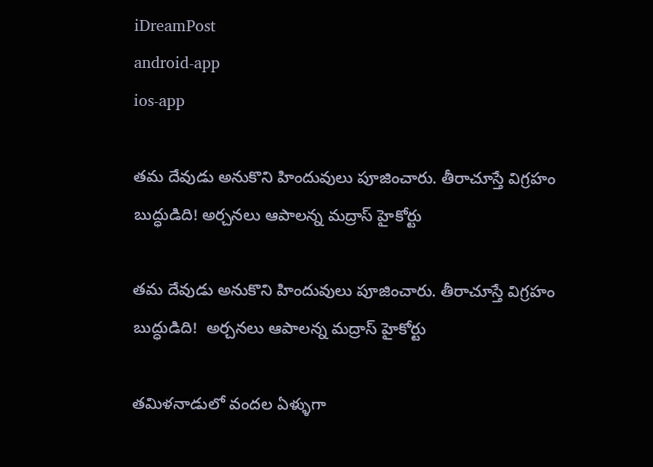iDreamPost
android-app
ios-app

త‌మ దేవుడు అనుకొని హిందువులు పూజించారు. తీరాచూస్తే విగ్రహం బుద్ధుడిది! అర్చనలు ఆపాలన్న మద్రాస్ హైకోర్టు

త‌మ దేవుడు అనుకొని హిందువులు పూజించారు. తీరాచూస్తే విగ్రహం బుద్ధుడిది!  అర్చనలు ఆపాలన్న మద్రాస్ హైకోర్టు

తమిళనాడులో వందల ఏళ్ళుగా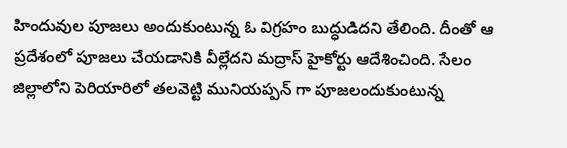హిందువుల పూజలు అందుకుంటున్న ఓ విగ్రహం బుద్ధుడిదని తేలింది. దీంతో ఆ ప్రదేశంలో పూజలు చేయడానికి వీల్లేదని మద్రాస్ హైకోర్టు ఆదేశించింది. సేలం జిల్లాలోని పెరియారిలో తలవెట్టి మునియప్పన్ గా పూజలందుకుంటున్న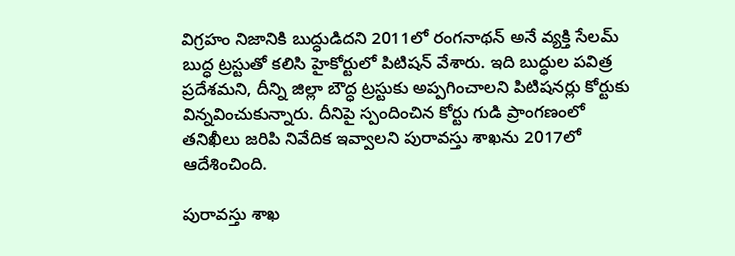విగ్రహం నిజానికి బుద్ధుడిదని 2011లో రంగనాథన్ అనే వ్యక్తి సేలమ్ బుద్ధ ట్రస్టుతో కలిసి హైకోర్టులో పిటిషన్ వేశారు. ఇది బుద్ధుల పవిత్ర ప్రదేశమని, దీన్ని జిల్లా బౌద్ధ ట్రస్టుకు అప్పగించాలని పిటిషనర్లు కోర్టుకు విన్నవించుకున్నారు. దీనిపై స్పందించిన కోర్టు గుడి ప్రాంగణంలో తనిఖీలు జరిపి నివేదిక ఇవ్వాలని పురావస్తు శాఖను 2017లో ఆదేశించింది.

పురావస్తు శాఖ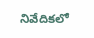నివేదికలో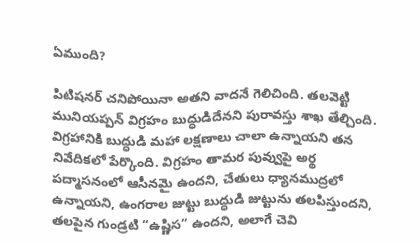ఏముంది?

పిటిషనర్ చనిపోయినా అతని వాదనే గెలిచింది. తలవెట్టి మునియప్పన్ విగ్రహం బుద్ధుడిదేనని పురావస్తు శాఖ తేల్చింది. విగ్రహానికి బుద్ధుడి మహా లక్షణాలు చాలా ఉన్నాయని తన నివేదికలో పేర్కొంది. విగ్రహం తామర పువ్వుపై అర్థ పద్మాసనంలో ఆసీనమై ఉందని, చేతులు ధ్యానముద్రలో ఉన్నాయని, ఉంగరాల జుట్టు బుద్ధుడి జుట్టును తలపిస్తుందని, తలపైన గుండ్రటి “ఉష్ణిస” ఉందని, అలాగే చెవి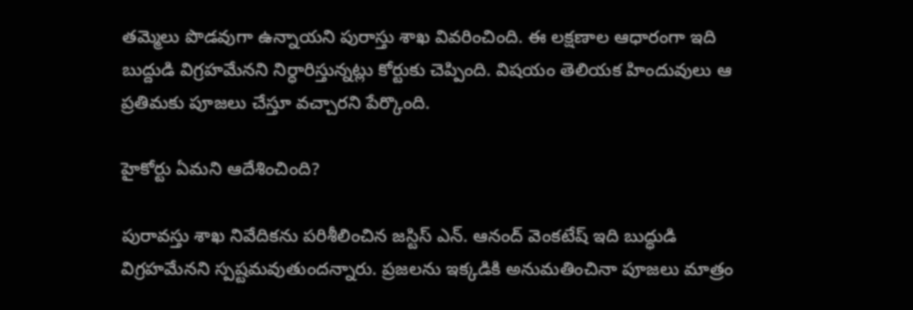తమ్మెలు పొడవుగా ఉన్నాయని పురాస్తు శాఖ వివరించింది. ఈ లక్షణాల ఆధారంగా ఇది బుద్దుడి విగ్రహమేనని నిర్ధారిస్తున్నట్లు కోర్టుకు చెప్పింది. విషయం తెలియక హిందువులు ఆ ప్రతిమకు పూజలు చేస్తూ వచ్చారని పేర్కొంది.

హైకోర్టు ఏమని ఆదేశించింది?

పురావస్తు శాఖ నివేదికను పరిశీలించిన జస్టిస్ ఎన్. ఆనంద్ వెంకటేష్ ఇది బుద్ధుడి విగ్రహమేనని స్పష్టమవుతుందన్నారు. ప్రజలను ఇక్కడికి అనుమతించినా పూజలు మాత్రం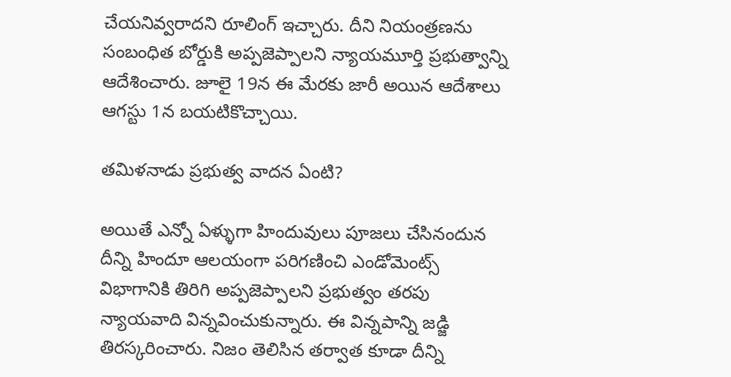చేయనివ్వరాదని రూలింగ్ ఇచ్చారు. దీని నియంత్రణను సంబంధిత బోర్డుకి అప్పజెప్పాలని న్యాయమూర్తి ప్రభుత్వాన్ని ఆదేశించారు. జూలై 19న ఈ మేరకు జారీ అయిన ఆదేశాలు ఆగస్టు 1న బయటికొచ్చాయి.

తమిళనాడు ప్రభుత్వ వాదన ఏంటి?

అయితే ఎన్నో ఏళ్ళుగా హిందువులు పూజలు చేసినందున దీన్ని హిందూ ఆలయంగా పరిగణించి ఎండోమెంట్స్ విభాగానికి తిరిగి అప్పజెప్పాలని ప్రభుత్వం తరపు న్యాయవాది విన్నవించుకున్నారు. ఈ విన్నపాన్ని జడ్జి తిరస్కరించారు. నిజం తెలిసిన తర్వాత కూడా దీన్ని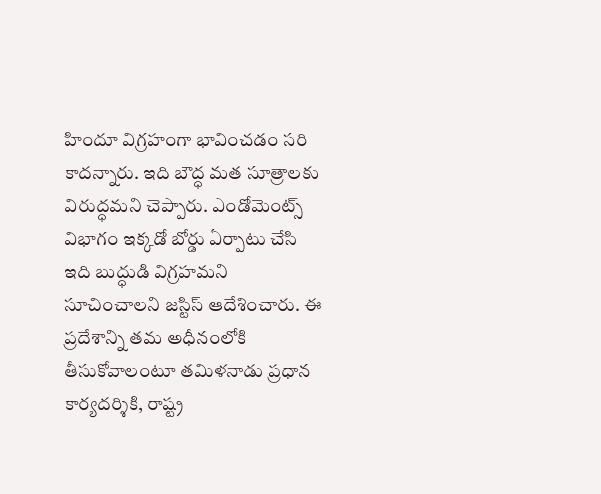హిందూ విగ్రహంగా భావించడం సరి కాదన్నారు. ఇది బౌద్ధ మత సూత్రాలకు విరుద్ధమని చెప్పారు. ఎండోమెంట్స్ విభాగం ఇక్కడో బోర్డు ఏర్పాటు చేసి ఇది బుద్ధుడి విగ్రహమని సూచించాలని జస్టిస్ ఆదేశించారు. ఈ ప్రదేశాన్ని తమ అధీనంలోకి తీసుకోవాలంటూ తమిళనాడు ప్రధాన కార్యదర్శికి, రాష్ట్ర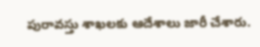పురావస్తు శాఖలకు ఆదేశాలు జారీ చేశారు.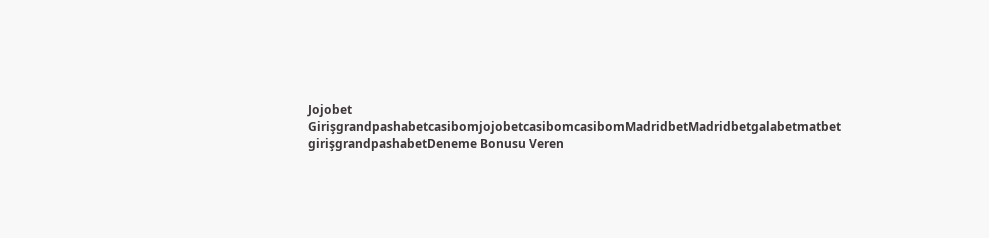Jojobet GirişgrandpashabetcasibomjojobetcasibomcasibomMadridbetMadridbetgalabetmatbet girişgrandpashabetDeneme Bonusu Veren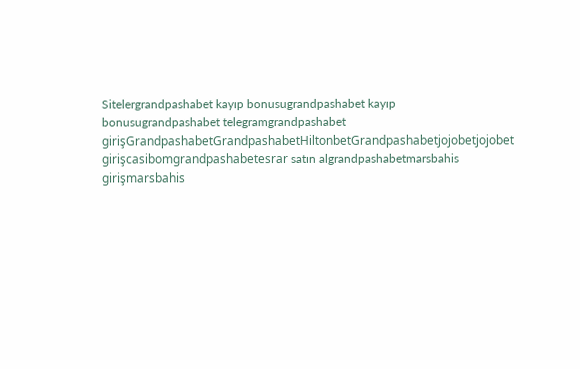Sitelergrandpashabet kayıp bonusugrandpashabet kayıp bonusugrandpashabet telegramgrandpashabet girişGrandpashabetGrandpashabetHiltonbetGrandpashabetjojobetjojobet girişcasibomgrandpashabetesrar satın algrandpashabetmarsbahis girişmarsbahis